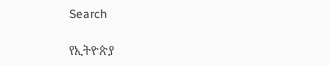Search

የኢትዮጵያ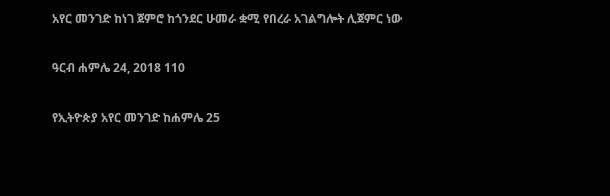አየር መንገድ ከነገ ጀምሮ ከጎንደር ሁመራ ቋሚ የበረራ አገልግሎት ሊጀምር ነው

ዓርብ ሐምሌ 24, 2018 110

የኢትዮጵያ አየር መንገድ ከሐምሌ 25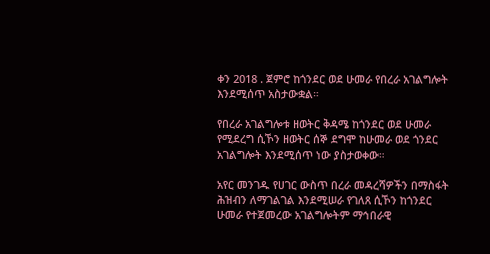ቀን 2018 . ጀምሮ ከጎንደር ወደ ሁመራ የበረራ አገልግሎት እንደሚሰጥ አስታውቋል።

የበረራ አገልግሎቱ ዘወትር ቅዳሜ ከጎንደር ወደ ሁመራ የሚደረግ ሲኾን ዘወትር ሰኞ ደግሞ ከሁመራ ወደ ጎንደር አገልግሎት እንደሚሰጥ ነው ያስታወቀው።

አየር መንገዱ የሀገር ውስጥ በረራ መዳረሻዎችን በማስፋት ሕዝብን ለማገልገል እንደሚሠራ የገለጸ ሲኾን ከጎንደር ሁመራ የተጀመረው አገልግሎትም ማኅበራዊ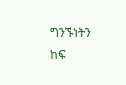ግንኙነትን ከፍ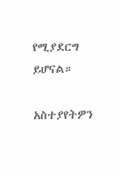የሚያደርግ ይሆናል።

አስተያየትዎን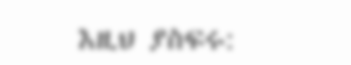እዚህ ያስፍሩ: